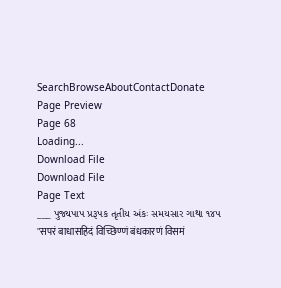SearchBrowseAboutContactDonate
Page Preview
Page 68
Loading...
Download File
Download File
Page Text
___ પુજ્યપાપ પ્રરૂપક તૃતીય અંકઃ સમયસાર ગાથા ૧૪૫ "सपरं बाधासहिदं विच्छिण्णं बंधकारणं विसमं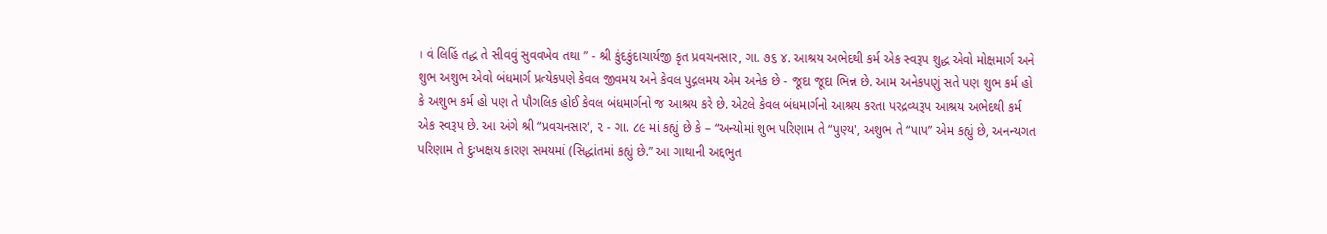। વં લિહિં તદ્ધ તે સીવવું સુવવખેવ તથા ” - શ્રી કુંદકુંદાચાર્યજી કૃત પ્રવચનસાર, ગા. ૭૬ ૪. આશ્રય અભેદથી કર્મ એક સ્વરૂપ શુદ્ધ એવો મોક્ષમાર્ગ અને શુભ અશુભ એવો બંધમાર્ગ પ્રત્યેકપણે કેવલ જીવમય અને કેવલ પુદ્ગલમય એમ અનેક છે - જૂદા જૂદા ભિન્ન છે. આમ અનેકપણું સતે પણ શુભ કર્મ હો કે અશુભ કર્મ હો પણ તે પૌગલિક હોઈ કેવલ બંધમાર્ગનો જ આશ્રય કરે છે. એટલે કેવલ બંધમાર્ગનો આશ્રય કરતા પરદ્રવ્યરૂપ આશ્રય અભેદથી કર્મ એક સ્વરૂપ છે. આ અંગે શ્રી “પ્રવચનસાર', ૨ - ગા. ૮૯ માં કહ્યું છે કે – “અન્યોમાં શુભ પરિણામ તે “પુણ્ય', અશુભ તે “પાપ” એમ કહ્યું છે, અનન્યગત પરિણામ તે દુઃખક્ષય કારણ સમયમાં (સિદ્ધાંતમાં કહ્યું છે.” આ ગાથાની અદ્દભુત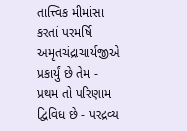તાત્ત્વિક મીમાંસા કરતાં પરમર્ષિ અમૃતચંદ્રાચાર્યજીએ પ્રકાર્યું છે તેમ - પ્રથમ તો પરિણામ દ્વિવિધ છે - પરદ્રવ્ય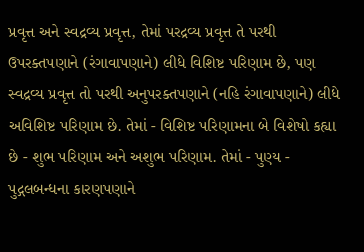પ્રવૃત્ત અને સ્વદ્રવ્ય પ્રવૃત્ત, તેમાં પરદ્રવ્ય પ્રવૃત્ત તે પરથી ઉપરક્તપણાને (રંગાવાપણાને) લીધે વિશિષ્ટ પરિણામ છે, પણ સ્વદ્રવ્ય પ્રવૃત્ત તો પરથી અનુપરક્તપણાને (નહિ રંગાવાપણાને) લીધે અવિશિષ્ટ પરિણામ છે. તેમાં - વિશિષ્ટ પરિણામના બે વિશેષો કહ્યા છે - શુભ પરિણામ અને અશુભ પરિણામ. તેમાં - પુણ્ય - પુદ્ગલબન્ધના કારણપણાને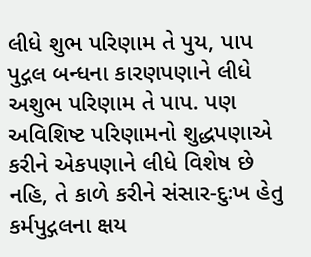લીધે શુભ પરિણામ તે પુય, પાપ પુદ્ગલ બન્ધના કારણપણાને લીધે અશુભ પરિણામ તે પાપ. પણ અવિશિષ્ટ પરિણામનો શુદ્ધપણાએ કરીને એકપણાને લીધે વિશેષ છે નહિ, તે કાળે કરીને સંસાર-દુઃખ હેતુ કર્મપુદ્ગલના ક્ષય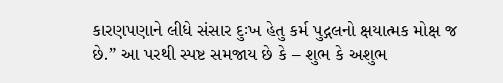કારણપણાને લીધે સંસાર દુઃખ હેતુ કર્મ પુદ્ગલનો ક્ષયાત્મક મોક્ષ જ છે.” આ પરથી સ્પષ્ટ સમજાય છે કે – શુભ કે અશુભ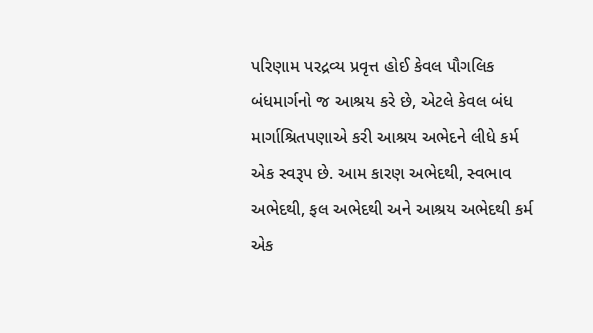પરિણામ પરદ્રવ્ય પ્રવૃત્ત હોઈ કેવલ પૌગલિક બંધમાર્ગનો જ આશ્રય કરે છે, એટલે કેવલ બંધ માર્ગાશ્રિતપણાએ કરી આશ્રય અભેદને લીધે કર્મ એક સ્વરૂપ છે. આમ કારણ અભેદથી, સ્વભાવ અભેદથી, ફલ અભેદથી અને આશ્રય અભેદથી કર્મ એક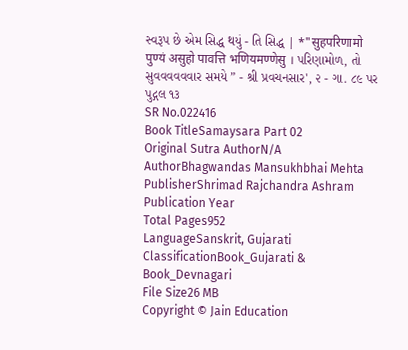સ્વરૂપ છે એમ સિદ્ધ થયું - તિ સિદ્ધ | *"सुहपरिणामो पुण्यं असुहो पावत्ति भणियमण्णेसु । પરિણામોળ, તો સુવવવવવવાર સમયે ” - શ્રી પ્રવચનસાર', ૨ - ગા. ૮૯ પર પુદ્ગલ ૧૩
SR No.022416
Book TitleSamaysara Part 02
Original Sutra AuthorN/A
AuthorBhagwandas Mansukhbhai Mehta
PublisherShrimad Rajchandra Ashram
Publication Year
Total Pages952
LanguageSanskrit, Gujarati
ClassificationBook_Gujarati & Book_Devnagari
File Size26 MB
Copyright © Jain Education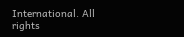International. All rights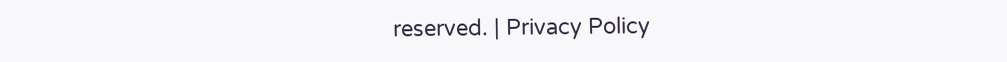reserved. | Privacy Policy